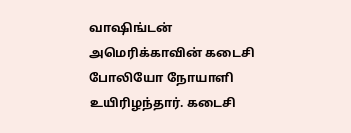வாஷிங்டன் அமெரிக்காவின் கடைசி போலியோ நோயாளி உயிரிழந்தார். கடைசி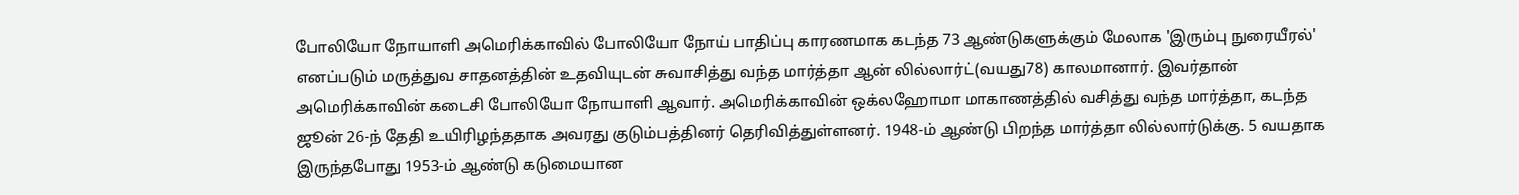போலியோ நோயாளி அமெரிக்காவில் போலியோ நோய் பாதிப்பு காரணமாக கடந்த 73 ஆண்டுகளுக்கும் மேலாக 'இரும்பு நுரையீரல்' எனப்படும் மருத்துவ சாதனத்தின் உதவியுடன் சுவாசித்து வந்த மார்த்தா ஆன் லில்லார்ட்(வயது78) காலமானார். இவர்தான் அமெரிக்காவின் கடைசி போலியோ நோயாளி ஆவார். அமெரிக்காவின் ஒக்லஹோமா மாகாணத்தில் வசித்து வந்த மார்த்தா, கடந்த ஜூன் 26-ந் தேதி உயிரிழந்ததாக அவரது குடும்பத்தினர் தெரிவித்துள்ளனர். 1948-ம் ஆண்டு பிறந்த மார்த்தா லில்லார்டுக்கு. 5 வயதாக இருந்தபோது 1953-ம் ஆண்டு கடுமையான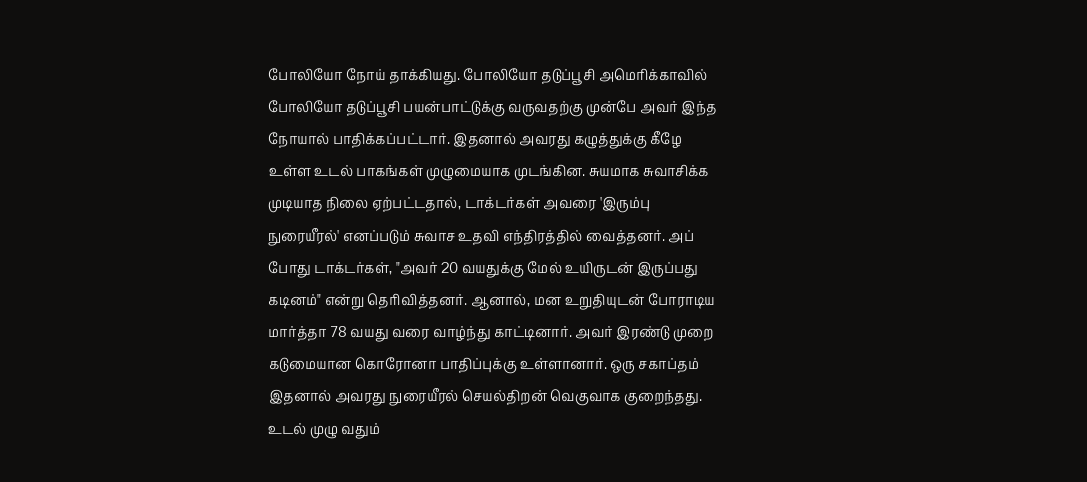போலியோ நோய் தாக்கியது. போலியோ தடுப்பூசி அமெரிக்காவில் போலியோ தடுப்பூசி பயன்பாட்டுக்கு வருவதற்கு முன்பே அவர் இந்த நோயால் பாதிக்கப்பட்டார். இதனால் அவரது கழுத்துக்கு கீழே உள்ள உடல் பாகங்கள் முழுமையாக முடங்கின. சுயமாக சுவாசிக்க முடியாத நிலை ஏற்பட்டதால், டாக்டர்கள் அவரை 'இரும்பு நுரையீரல்' எனப்படும் சுவாச உதவி எந்திரத்தில் வைத்தனர். அப் போது டாக்டர்கள், "அவர் 20 வயதுக்கு மேல் உயிருடன் இருப்பது கடினம்" என்று தெரிவித்தனர். ஆனால், மன உறுதியுடன் போராடிய மார்த்தா 78 வயது வரை வாழ்ந்து காட்டினார். அவர் இரண்டு முறை கடுமையான கொரோனா பாதிப்புக்கு உள்ளானார். ஒரு சகாப்தம் இதனால் அவரது நுரையீரல் செயல்திறன் வெகுவாக குறைந்தது. உடல் முழு வதும்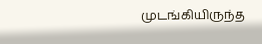முடங்கியிருந்த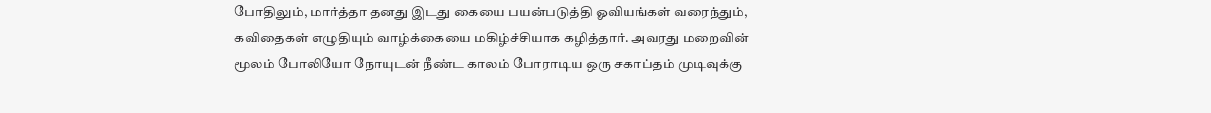போதிலும், மார்த்தா தனது இடது கையை பயன்படுத்தி ஓவியங்கள் வரைந்தும், கவிதைகள் எழுதியும் வாழ்க்கையை மகிழ்ச்சியாக கழித்தார். அவரது மறைவின் மூலம் போலியோ நோயுடன் நீண்ட காலம் போராடிய ஒரு சகாப்தம் முடிவுக்கு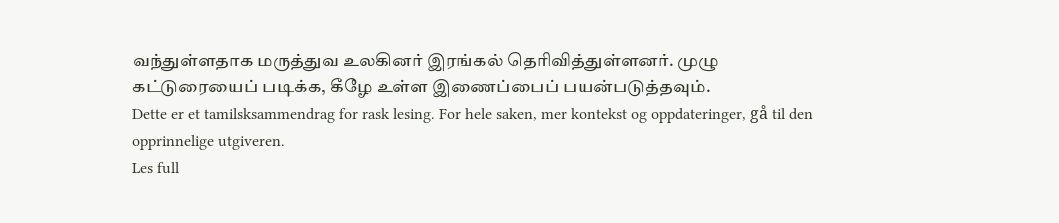வந்துள்ளதாக மருத்துவ உலகினர் இரங்கல் தெரிவித்துள்ளனர். முழு கட்டுரையைப் படிக்க, கீழே உள்ள இணைப்பைப் பயன்படுத்தவும்.
Dette er et tamilsksammendrag for rask lesing. For hele saken, mer kontekst og oppdateringer, gå til den opprinnelige utgiveren.
Les full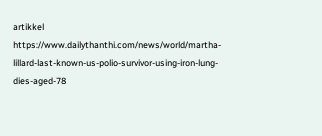artikkel
https://www.dailythanthi.com/news/world/martha-lillard-last-known-us-polio-survivor-using-iron-lung-dies-aged-78